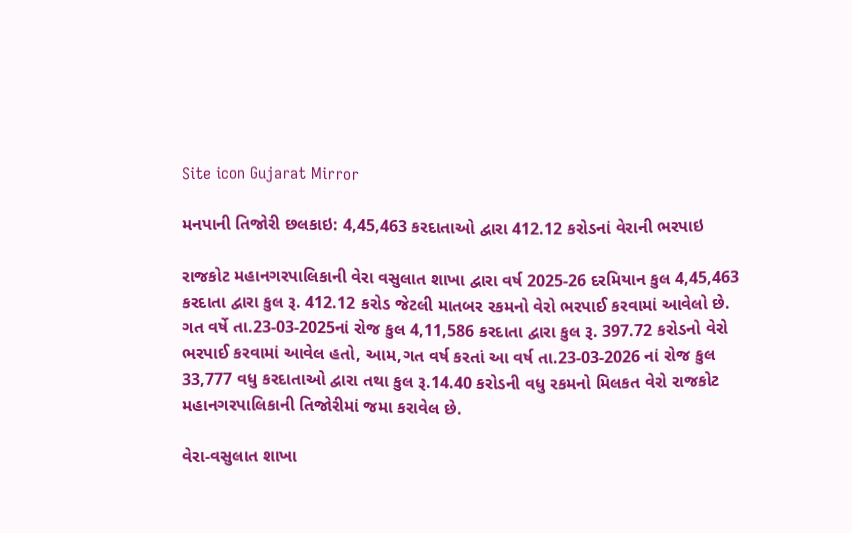Site icon Gujarat Mirror

મનપાની તિજોરી છલકાઇ: 4,45,463 કરદાતાઓ દ્વારા 412.12 કરોડનાં વેરાની ભરપાઇ

રાજકોટ મહાનગરપાલિકાની વેરા વસુલાત શાખા દ્વારા વર્ષ 2025-26 દરમિયાન કુલ 4,45,463 કરદાતા દ્વારા કુલ રૂ. 412.12 કરોડ જેટલી માતબર રકમનો વેરો ભરપાઈ કરવામાં આવેલો છે. ગત વર્ષે તા.23-03-2025નાં રોજ કુલ 4,11,586 કરદાતા દ્વારા કુલ રૂ. 397.72 કરોડનો વેરો ભરપાઈ કરવામાં આવેલ હતો, આમ,ગત વર્ષ કરતાં આ વર્ષ તા.23-03-2026 નાં રોજ કુલ 33,777 વધુ કરદાતાઓ દ્વારા તથા કુલ રૂ.14.40 કરોડની વધુ રકમનો મિલકત વેરો રાજકોટ મહાનગરપાલિકાની તિજોરીમાં જમા કરાવેલ છે.

વેરા-વસુલાત શાખા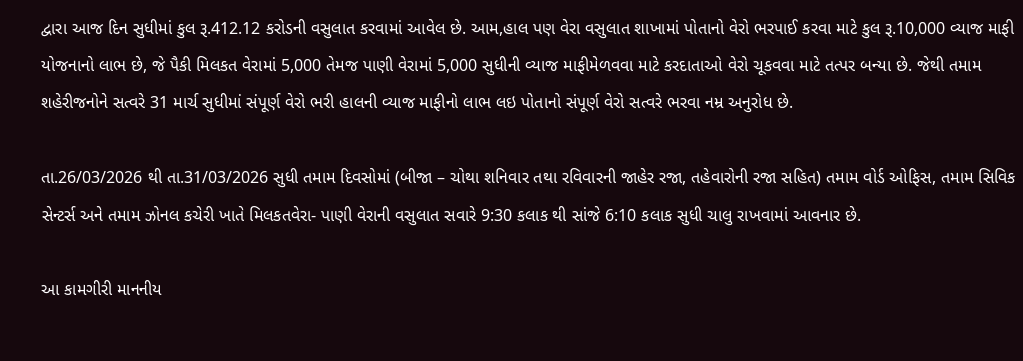દ્વારા આજ દિન સુધીમાં કુલ રૂ.412.12 કરોડની વસુલાત કરવામાં આવેલ છે. આમ,હાલ પણ વેરા વસુલાત શાખામાં પોતાનો વેરો ભરપાઈ કરવા માટે કુલ રૂ.10,000 વ્યાજ માફી યોજનાનો લાભ છે, જે પૈકી મિલકત વેરામાં 5,000 તેમજ પાણી વેરામાં 5,000 સુધીની વ્યાજ માફીમેળવવા માટે કરદાતાઓ વેરો ચૂકવવા માટે તત્પર બન્યા છે. જેથી તમામ શહેરીજનોને સત્વરે 31 માર્ચ સુધીમાં સંપૂર્ણ વેરો ભરી હાલની વ્યાજ માફીનો લાભ લઇ પોતાનો સંપૂર્ણ વેરો સત્વરે ભરવા નમ્ર અનુરોધ છે.

તા.26/03/2026 થી તા.31/03/2026 સુધી તમામ દિવસોમાં (બીજા – ચોથા શનિવાર તથા રવિવારની જાહેર રજા, તહેવારોની રજા સહિત) તમામ વોર્ડ ઓફિસ, તમામ સિવિક સેન્ટર્સ અને તમામ ઝોનલ કચેરી ખાતે મિલકતવેરા- પાણી વેરાની વસુલાત સવારે 9:30 કલાક થી સાંજે 6:10 કલાક સુધી ચાલુ રાખવામાં આવનાર છે.

આ કામગીરી માનનીય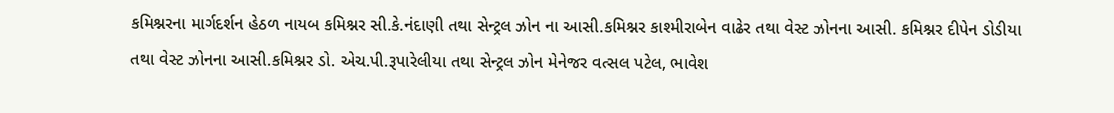કમિશ્નરના માર્ગદર્શન હેઠળ નાયબ કમિશ્નર સી.કે.નંદાણી તથા સેન્ટ્રલ ઝોન ના આસી.કમિશ્નર કાશ્મીરાબેન વાઢેર તથા વેસ્ટ ઝોનના આસી. કમિશ્નર દીપેન ડોડીયા તથા વેસ્ટ ઝોનના આસી.કમિશ્નર ડો. એચ.પી.રૂપારેલીયા તથા સેન્ટ્રલ ઝોન મેનેજર વત્સલ પટેલ, ભાવેશ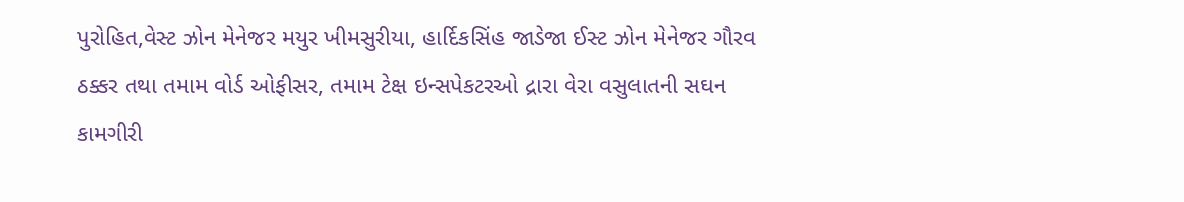પુરોહિત,વેસ્ટ ઝોન મેનેજર મયુર ખીમસુરીયા, હાર્દિકસિંહ જાડેજા ઈસ્ટ ઝોન મેનેજર ગૌરવ ઠક્કર તથા તમામ વોર્ડ ઓફીસર, તમામ ટેક્ષ ઇન્સપેકટરઓ દ્રારા વેરા વસુલાતની સઘન કામગીરી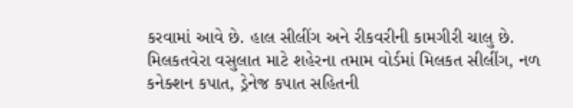કરવામાં આવે છે. હાલ સીલીંગ અને રીકવરીની કામગીરી ચાલુ છે. મિલકતવેરા વસુલાત માટે શહેરના તમામ વોર્ડમાં મિલકત સીલીંગ, નળ કનેક્શન કપાત, ડ્રેનેજ કપાત સહિતની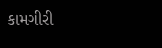કામગીરી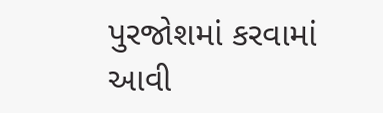પુરજોશમાં કરવામાં આવી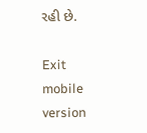રહી છે.

Exit mobile version